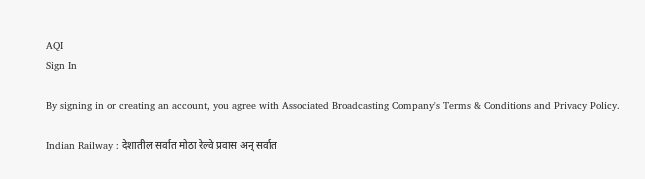AQI
Sign In

By signing in or creating an account, you agree with Associated Broadcasting Company's Terms & Conditions and Privacy Policy.

Indian Railway : देशातील सर्वात मोठा रेल्वे प्रवास अन् सर्वात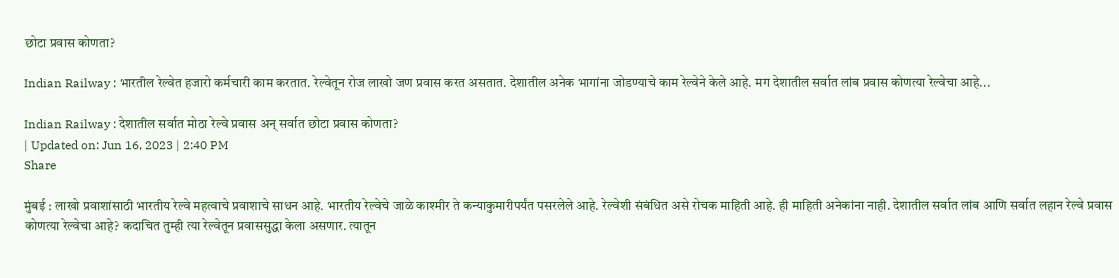छोटा प्रवास कोणता?

Indian Railway : भारतील रेल्वेत हजारो कर्मचारी काम करतात. रेल्वेतून रोज लाखो जण प्रवास करत असतात. देशातील अनेक भागांना जोडण्याचे काम रेल्वेने केले आहे. मग देशातील सर्वात लांब प्रवास कोणत्या रेल्वेचा आहे...

Indian Railway : देशातील सर्वात मोठा रेल्वे प्रवास अन् सर्वात छोटा प्रवास कोणता?
| Updated on: Jun 16, 2023 | 2:40 PM
Share

मुंबई : लाखो प्रवाशांसाठी भारतीय रेल्वे महत्वाचे प्रवाशाचे साधन आहे. भारतीय रेल्वेचे जाळे काश्मीर ते कन्याकुमारीपर्यंत पसरलेले आहे. रेल्वेशी संबंधित असे रोचक माहिती आहे. ही माहिती अनेकांना नाही. देशातील सर्वात लांब आणि सर्वात लहान रेल्वे प्रवास कोणत्या रेल्वेचा आहे? कदाचित तुम्ही त्या रेल्वेतून प्रवाससुद्धा केला असणार. त्यातून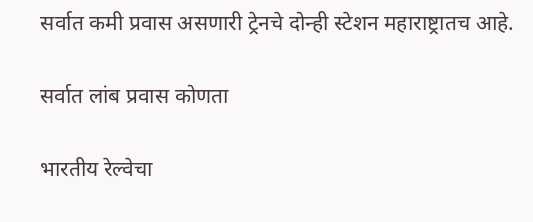सर्वात कमी प्रवास असणारी ट्रेनचे दोन्ही स्टेशन महाराष्ट्रातच आहे.

सर्वात लांब प्रवास कोणता

भारतीय रेल्वेचा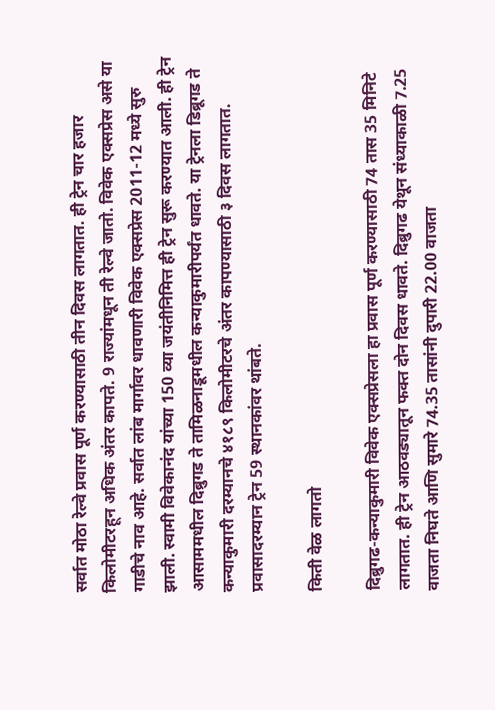सर्वात मोठा रेल्वे प्रवास पूर्ण करण्यासाठी तीन दिवस लागतात. ही ट्रेन चार हजार किलोमीटरहून अधिक अंतर कापते. 9 राज्यांमधून ती रेल्वे जातो. विवेक एक्सप्रेस असे या गाडीचे नाव आहे. सर्वात लांब मार्गावर धावणारी विवेक एक्सप्रेस 2011-12 मध्ये सुरु झाली. स्वामी विवेकानंद यांच्या 150 व्या जयंतीनिमित्त ही ट्रेन सुरू करण्यात आली. ही ट्रेन आसाममधील दिब्रुगड ते तामिळनाडूमधील कन्याकुमारीपर्यंत धावते. या ट्रेनला डिब्रूगड ते कन्याकुमारी दरम्यानचे ४१८९ किलोमीटरचे अंतर कापण्यासाठी ३ दिवस लागतात. प्रवासादरम्यान ट्रेन 59 स्थानकांवर थांबते.

किती वेळ लागतो

दिब्रुगढ-कन्याकुमारी विवेक एक्सप्रेसला हा प्रवास पूर्ण करण्यासाठी 74 तास 35 मिनिटे लागतात. ही ट्रेन आठवड्यातून फक्त दोन दिवस धावते. दिब्रुगढ येथून संध्याकाळी 7.25 वाजता निघते आणि सुमारे 74.35 तासांनी दुपारी 22.00 वाजता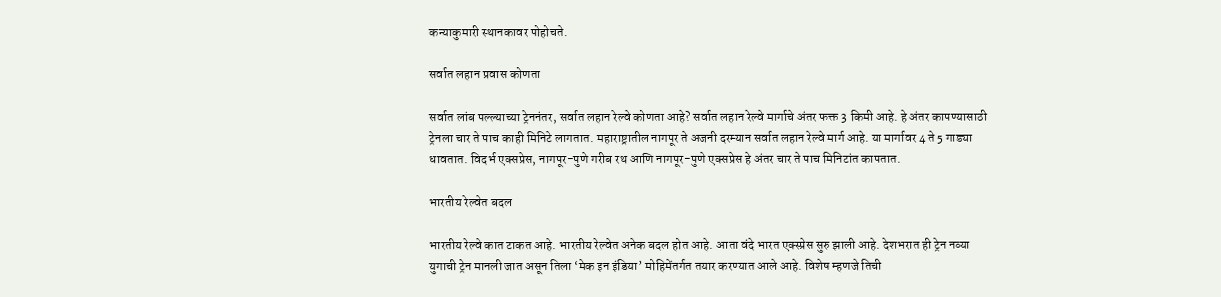कन्याकुमारी स्थानकावर पोहोचते.

सर्वात लहान प्रवास कोणता

सर्वात लांब पल्ल्याच्या ट्रेननंतर, सर्वात लहान रेल्वे कोणता आहे? सर्वात लहान रेल्वे मार्गाचे अंतर फक्त 3 किमी आहे. हे अंतर कापण्यासाठी ट्रेनला चार ते पाच काही मिनिटे लागतात. महाराष्ट्रातील नागपूर ते अजनी दरम्यान सर्वात लहान रेल्वे मार्ग आहे. या मार्गावर 4 ते 5 गाड्या धावतात. विदर्भ एक्सप्रेस, नागपूर-पुणे गरीब रथ आणि नागपूर-पुणे एक्सप्रेस हे अंतर चार ते पाच मिनिटांत कापतात.

भारतीय रेल्वेत बदल

भारतीय रेल्वे कात टाकत आहे. भारतीय रेल्वेत अनेक बदल होत आहे. आता वंदे भारत एक्स्प्रेस सुरु झाली आहे. देशभरात ही ट्रेन नव्या युगाची ट्रेन मानली जात असून तिला ‘मेक इन इंडिया’ मोहिमेंतर्गत तयार करण्यात आले आहे. विशेष म्हणजे तिची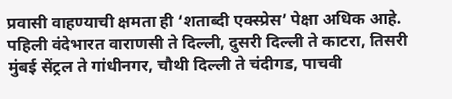प्रवासी वाहण्याची क्षमता ही ‘शताब्दी एक्स्प्रेस’ पेक्षा अधिक आहे. पहिली वंदेभारत वाराणसी ते दिल्ली, दुसरी दिल्ली ते काटरा, तिसरी मुंबई सेंट्रल ते गांधीनगर, चौथी दिल्ली ते चंदीगड, पाचवी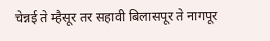चेन्नई ते म्हैसूर तर सहावी बिलासपूर ते नागपूर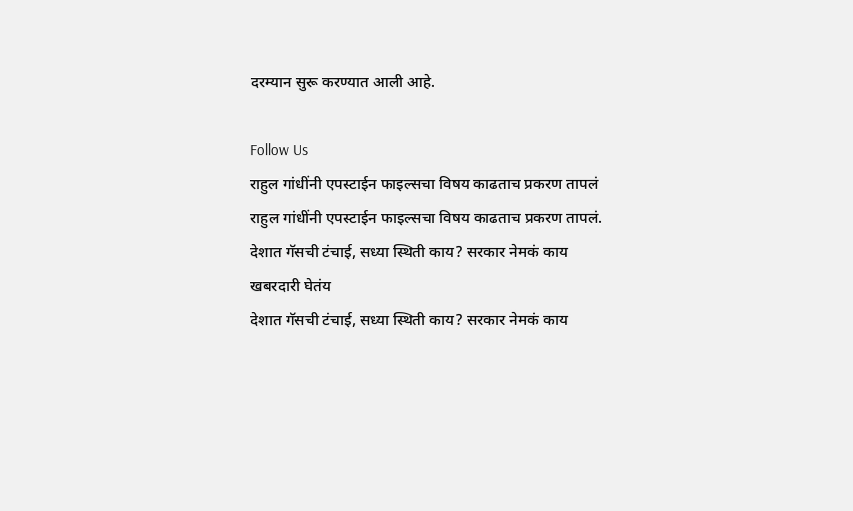दरम्यान सुरू करण्यात आली आहे.

Follow Us
राहुल गांधींनी एपस्टाईन फाइल्सचा विषय काढताच प्रकरण तापलं
राहुल गांधींनी एपस्टाईन फाइल्सचा विषय काढताच प्रकरण तापलं.
देशात गॅसची टंचाई, सध्या स्थिती काय? सरकार नेमकं काय खबरदारी घेतंय
देशात गॅसची टंचाई, सध्या स्थिती काय? सरकार नेमकं काय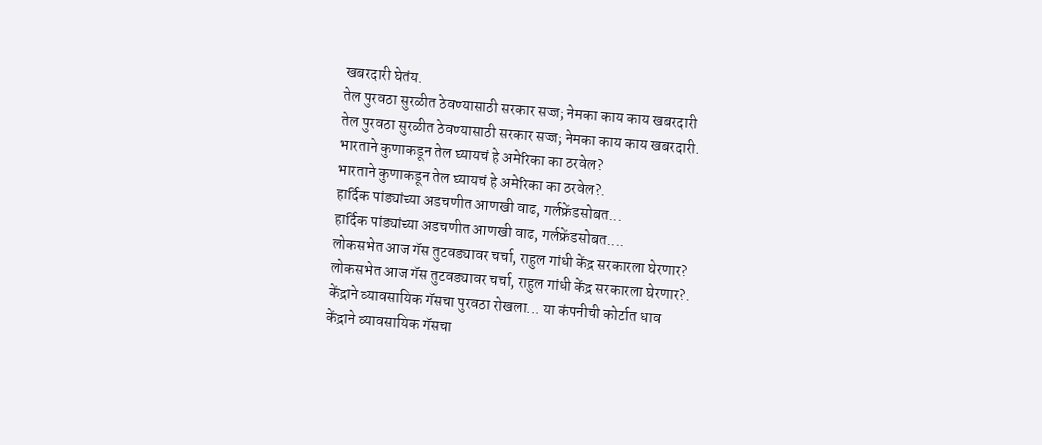खबरदारी घेतंय.
तेल पुरवठा सुरळीत ठेवण्यासाठी सरकार सज्ज; नेमका काय काय खबरदारी
तेल पुरवठा सुरळीत ठेवण्यासाठी सरकार सज्ज; नेमका काय काय खबरदारी.
भारताने कुणाकडून तेल घ्यायचं हे अमेरिका का ठरवेल?
भारताने कुणाकडून तेल घ्यायचं हे अमेरिका का ठरवेल?.
हार्दिक पांड्यांच्या अडचणीत आणखी वाढ, गर्लफ्रेंडसोबत...
हार्दिक पांड्यांच्या अडचणीत आणखी वाढ, गर्लफ्रेंडसोबत....
लोकसभेत आज गॅस तुटवड्यावर चर्चा, राहुल गांधी केंद्र सरकारला घेरणार?
लोकसभेत आज गॅस तुटवड्यावर चर्चा, राहुल गांधी केंद्र सरकारला घेरणार?.
केंद्राने व्यावसायिक गॅसचा पुरवठा रोखला... या कंपनीची कोर्टात धाव
केंद्राने व्यावसायिक गॅसचा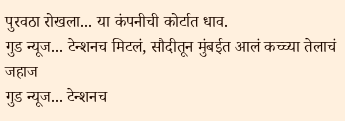पुरवठा रोखला... या कंपनीची कोर्टात धाव.
गुड न्यूज... टेन्शनच मिटलं, सौदीतून मुंबईत आलं कच्च्या तेलाचं जहाज
गुड न्यूज... टेन्शनच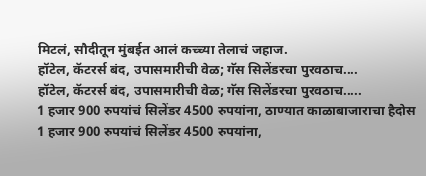मिटलं, सौदीतून मुंबईत आलं कच्च्या तेलाचं जहाज.
हॉटेल, कॅटरर्स बंद, उपासमारीची वेळ; गॅस सिलेंडरचा पुरवठाच....
हॉटेल, कॅटरर्स बंद, उपासमारीची वेळ; गॅस सिलेंडरचा पुरवठाच.....
1 हजार 900 रुपयांचं सिलेंडर 4500 रुपयांना, ठाण्यात काळाबाजाराचा हैदोस
1 हजार 900 रुपयांचं सिलेंडर 4500 रुपयांना,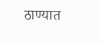ठाण्यात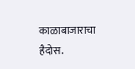काळाबाजाराचा हैदोस.